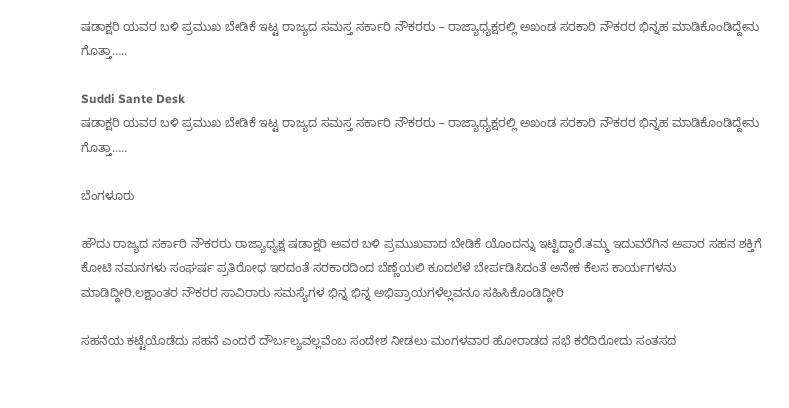ಷಡಾಕ್ಷರಿ ಯವರ ಬಳಿ ಪ್ರಮುಖ ಬೇಡಿಕೆ ಇಟ್ಟ ರಾಜ್ಯದ ಸಮಸ್ತ ಸರ್ಕಾರಿ ನೌಕರರು – ರಾಜ್ಯಾಧ್ಯಕ್ಷರಲ್ಲಿ ಅಖಂಡ ಸರಕಾರಿ ನೌಕರರ ಭಿನ್ನಹ ಮಾಡಿಕೊಂಡಿದ್ದೇನು ಗೊತ್ತಾ…..

Suddi Sante Desk
ಷಡಾಕ್ಷರಿ ಯವರ ಬಳಿ ಪ್ರಮುಖ ಬೇಡಿಕೆ ಇಟ್ಟ ರಾಜ್ಯದ ಸಮಸ್ತ ಸರ್ಕಾರಿ ನೌಕರರು – ರಾಜ್ಯಾಧ್ಯಕ್ಷರಲ್ಲಿ ಅಖಂಡ ಸರಕಾರಿ ನೌಕರರ ಭಿನ್ನಹ ಮಾಡಿಕೊಂಡಿದ್ದೇನು ಗೊತ್ತಾ…..

ಬೆಂಗಳೂರು

ಹೌದು ರಾಜ್ಯದ ಸರ್ಕಾರಿ ನೌಕರರು ರಾಜ್ಯಾಧ್ಯಕ್ಷ ಷಡಾಕ್ಷರಿ ಅವರ ಬಳಿ ಪ್ರಮುಖವಾದ ಬೇಡಿಕೆ ಯೊಂದನ್ನು ಇಟ್ಟಿದ್ದಾರೆ.ತಮ್ಮ ಇದುವರೆಗಿನ ಅಪಾರ ಸಹನ ಶಕ್ತಿಗೆ ಕೋಟಿ ನಮನಗಳು ಸಂಘರ್ಷ ಪ್ರತಿರೋಧ ಇರದಂತೆ ಸರಕಾರದಿಂದ ಬೆಣ್ಣೆಯಲಿ ಕೂದಲೆಳೆ ಬೇರ್ಪಡಿಸಿದಂತೆ ಅನೇಕ ಕೆಲಸ ಕಾರ್ಯಗಳನು ಮಾಡಿದ್ದೀರಿ.ಲಕ್ಷಾಂತರ ನೌಕರರ ಸಾವಿರಾರು ಸಮಸ್ಯೆಗಳ ಭಿನ್ನ ಭಿನ್ನ ಅಭಿಪ್ರಾಯಗಳೆಲ್ಲವನೂ ಸಹಿಸಿಕೊಂಡಿದ್ದೀರಿ

ಸಹನೆಯ ಕಟ್ಟೆಯೊಡೆದು ಸಹನೆ ಎಂದರೆ ದೌರ್ಬಲ್ಯವಲ್ಲವೆಂಬ ಸಂದೇಶ ನೀಡಲು ಮಂಗಳವಾರ ಹೋರಾಡದ ಸಭೆ ಕರೆದಿರೋದು ಸಂತಸದ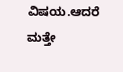ವಿಷಯ.ಆದರೆ ಮತ್ತೇ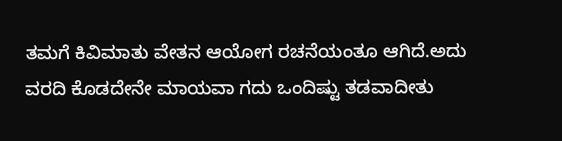ತಮಗೆ ಕಿವಿಮಾತು ವೇತನ ಆಯೋಗ ರಚನೆಯಂತೂ ಆಗಿದೆ.ಅದು ವರದಿ ಕೊಡದೇನೇ ಮಾಯವಾ ಗದು ಒಂದಿಷ್ಟು ತಡವಾದೀತು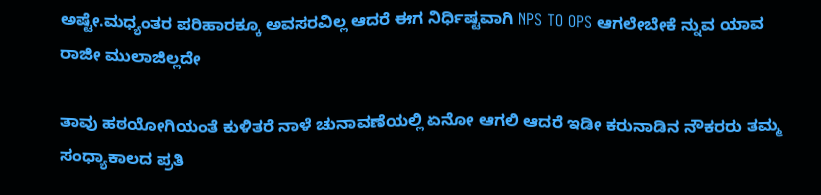ಅಷ್ಟೇ.ಮಧ್ಯಂತರ ಪರಿಹಾರಕ್ಕೂ ಅವಸರವಿಲ್ಲ ಆದರೆ ಈಗ ನಿರ್ಧಿಷ್ಟವಾಗಿ NPS TO OPS ಆಗಲೇಬೇಕೆ ನ್ನುವ ಯಾವ ರಾಜೀ ಮುಲಾಜಿಲ್ಲದೇ

ತಾವು ಹಠಯೋಗಿಯಂತೆ ಕುಳಿತರೆ ನಾಳೆ ಚುನಾವಣೆಯಲ್ಲಿ ಏನೋ ಆಗಲಿ ಆದರೆ ಇಡೀ ಕರುನಾಡಿನ ನೌಕರರು ತಮ್ಮ ಸಂಧ್ಯಾಕಾಲದ ಪ್ರತಿ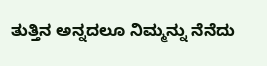ತುತ್ತಿನ ಅನ್ನದಲೂ ನಿಮ್ಮನ್ನು ನೆನೆದು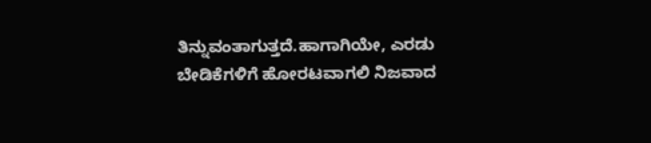ತಿನ್ನುವಂತಾಗುತ್ತದೆ.ಹಾಗಾಗಿಯೇ, ಎರಡು ಬೇಡಿಕೆಗಳಿಗೆ ಹೋರಟವಾಗಲಿ ನಿಜವಾದ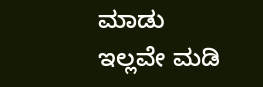ಮಾಡು ಇಲ್ಲವೇ ಮಡಿ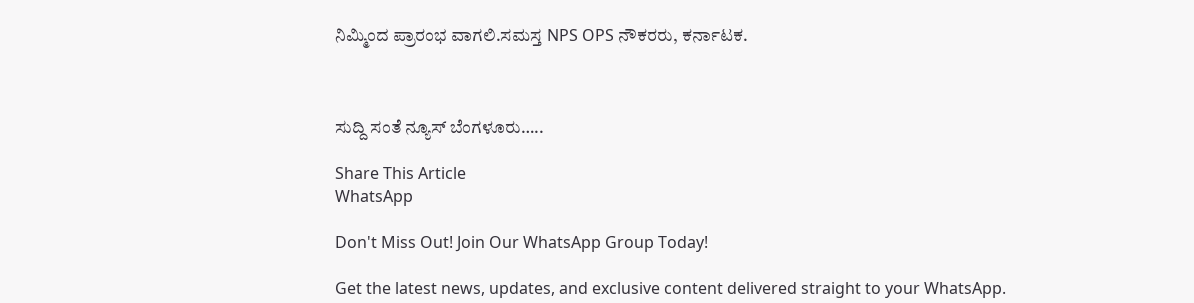ನಿಮ್ಮಿಂದ ಪ್ರಾರಂಭ ವಾಗಲಿ.ಸಮಸ್ತ NPS OPS ನೌಕರರು, ಕರ್ನಾಟಕ.



ಸುದ್ದಿ ಸಂತೆ ನ್ಯೂಸ್ ಬೆಂಗಳೂರು…..

Share This Article
WhatsApp

Don't Miss Out! Join Our WhatsApp Group Today!

Get the latest news, updates, and exclusive content delivered straight to your WhatsApp.